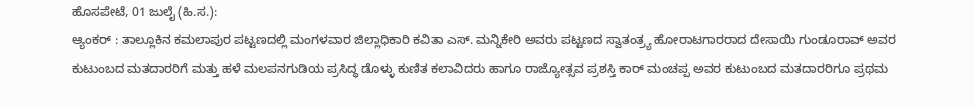ಹೊಸಪೇಟೆ, 01 ಜುಲೈ (ಹಿ.ಸ.):
ಆ್ಯಂಕರ್ : ತಾಲ್ಲೂಕಿನ ಕಮಲಾಪುರ ಪಟ್ಟಣದಲ್ಲಿ ಮಂಗಳವಾರ ಜಿಲ್ಲಾಧಿಕಾರಿ ಕವಿತಾ ಎಸ್. ಮನ್ನಿಕೇರಿ ಅವರು ಪಟ್ಟಣದ ಸ್ವಾತಂತ್ರ್ಯ ಹೋರಾಟಗಾರರಾದ ದೇಸಾಯಿ ಗುಂಡೂರಾವ್ ಅವರ ಕುಟುಂಬದ ಮತದಾರರಿಗೆ ಮತ್ತು ಹಳೆ ಮಲಪನಗುಡಿಯ ಪ್ರಸಿದ್ಧ ಡೊಳ್ಳು ಕುಣಿತ ಕಲಾವಿದರು ಹಾಗೂ ರಾಜ್ಯೋತ್ಸವ ಪ್ರಶಸ್ತಿ ಕಾರ್ ಮಂಚಪ್ಪ ಅವರ ಕುಟುಂಬದ ಮತದಾರರಿಗೂ ಪ್ರಥಮ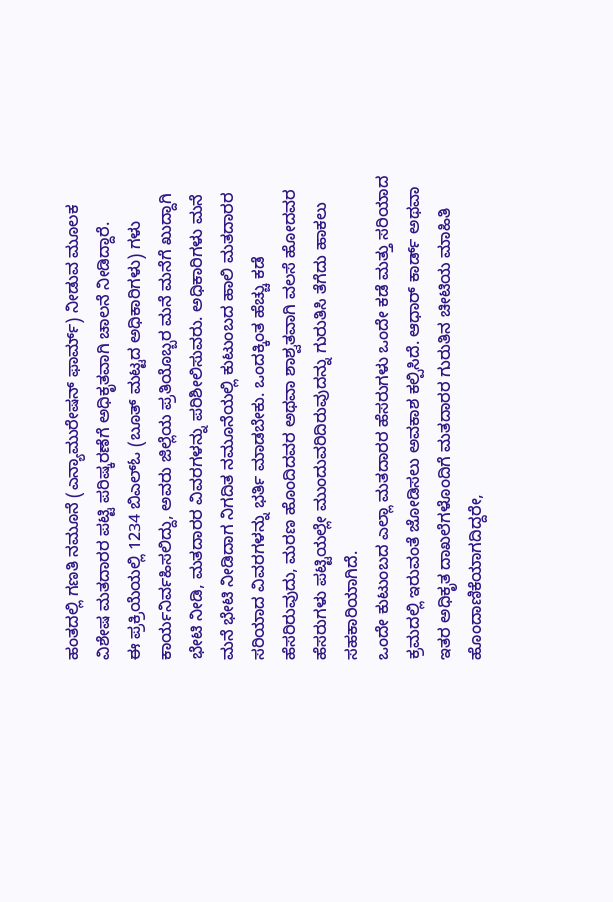ಹಂತದಲ್ಲಿ ಗಣತಿ ನಮೂನೆ (ಎನ್ಯಾಮುರೇಷನ್ ಫಾರ್ಮ್) ನೀಡುವ ಮೂಲಕ ವಿಶೇಷ ಮತದಾರರ ಪಟ್ಟಿ ಪರಿಷ್ಕರಣೆಗೆ ಅಧಿಕೃತವಾಗಿ ಚಾಲನೆ ನೀಡಿದ್ದಾರೆ.
ಈ ಪ್ರಕ್ರಿಯೆಯಲ್ಲಿ 1234 ಬಿಎಲ್ಓ (ಬೂತ್ ಮಟ್ಟದ ಅಧಿಕಾರಿಗಳು) ಗಳು ಕಾರ್ಯನಿರ್ವಹಿಸಲಿದ್ದು, ಅವರು ಜಿಲ್ಲೆಯ ಪ್ರತಿಯೊಬ್ಬರ ಮನೆ ಮನೆಗೆ ಖುದ್ದಾಗಿ ಭೇಟಿ ನೀಡಿ, ಮತದಾರರ ವಿವರಗಳನ್ನು ಪರಿಶೀಲಿಸುವರು. ಅಧಿಕಾರಿಗಳು ಮನೆ ಮನೆ ಭೇಟಿ ನೀಡಿದಾಗ ನಿಗದಿತ ನಮೂನೆಯಲ್ಲಿ ಕುಟುಂಬದ ಹಾಲಿ ಮತದಾರರ ಸರಿಯಾದ ವಿವರಗಳನ್ನು ಭರ್ತಿ ಮಾಡಬೇಕು. ಒಂದಕ್ಕಿಂತ ಹೆಚ್ಚು ಕಡೆ ಹೆಸರಿರುವುದು, ಮರಣ ಹೊಂದಿದವರ ಅಥವಾ ಶಾಶ್ವತವಾಗಿ ವಲಸೆ ಹೋದವರ ಹೆಸರುಗಳು ಪಟ್ಟಿಯಲ್ಲೇ ಮುಂದುವರಿದಿರುವುದನ್ನು ಗುರುತಿಸಿ ತೆಗೆದು ಹಾಕಲು ಸಹಕಾರಿಯಾಗಿದೆ.
ಒಂದೇ ಕುಟುಂಬದ ಎಲ್ಲಾ ಮತದಾರರ ಹೆಸರುಗಳು ಒಂದೇ ಕಡೆ ಮತ್ತು ಸರಿಯಾದ ಕ್ರಮದಲ್ಲಿ ಇರುವಂತೆ ಜೋಡಿಸಲು ಅವಕಾಶ ಕಲ್ಪಿಸಿದೆ. ಆಧಾರ್ ಕಾರ್ಡ್ ಅಥವಾ ಇತರ ಅಧಿಕೃತ ದಾಖಲೆಗಳೊಂದಿಗೆ ಮತದಾರರ ಗುರುತಿನ ಚೀಟಿಯ ಮಾಹಿತಿ ಹೊಂದಾಣಿಕೆಯಾಗದಿದ್ದರೇ,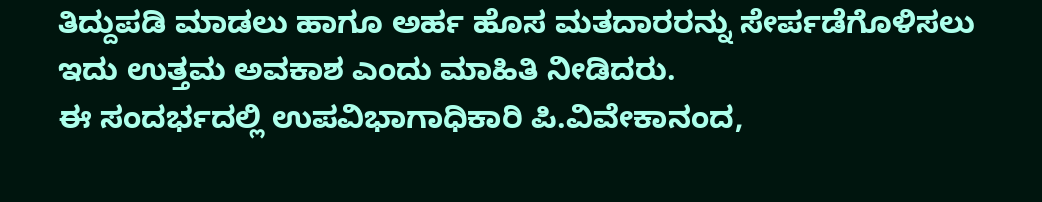ತಿದ್ದುಪಡಿ ಮಾಡಲು ಹಾಗೂ ಅರ್ಹ ಹೊಸ ಮತದಾರರನ್ನು ಸೇರ್ಪಡೆಗೊಳಿಸಲು ಇದು ಉತ್ತಮ ಅವಕಾಶ ಎಂದು ಮಾಹಿತಿ ನೀಡಿದರು.
ಈ ಸಂದರ್ಭದಲ್ಲಿ ಉಪವಿಭಾಗಾಧಿಕಾರಿ ಪಿ.ವಿವೇಕಾನಂದ,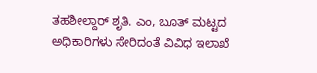ತಹಶೀಲ್ದಾರ್ ಶೃತಿ. ಎಂ, ಬೂತ್ ಮಟ್ಟದ ಅಧಿಕಾರಿಗಳು ಸೇರಿದಂತೆ ವಿವಿಧ ಇಲಾಖೆ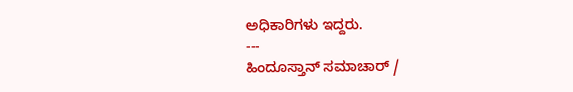ಅಧಿಕಾರಿಗಳು ಇದ್ದರು.
---
ಹಿಂದೂಸ್ತಾನ್ ಸಮಾಚಾರ್ /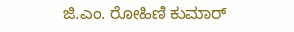ಜಿ.ಎಂ. ರೋಹಿಣಿ ಕುಮಾರ್